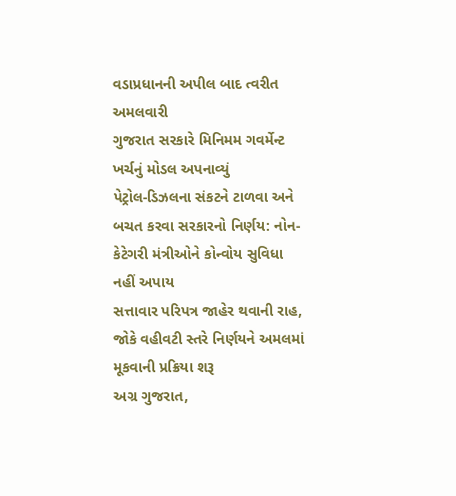વડાપ્રધાનની અપીલ બાદ ત્વરીત અમલવારી
ગુજરાત સરકારે મિનિમમ ગવર્મેન્ટ ખર્ચનું મોડલ અપનાવ્યું
પેટ્રોલ-ડિઝલના સંકટને ટાળવા અને બચત કરવા સરકારનો નિર્ણય: નોન-કેટેગરી મંત્રીઓને કોન્વોય સુવિધા નહીં અપાય
સત્તાવાર પરિપત્ર જાહેર થવાની રાહ, જોકે વહીવટી સ્તરે નિર્ણયને અમલમાં મૂકવાની પ્રક્રિયા શરૂ
અગ્ર ગુજરાત,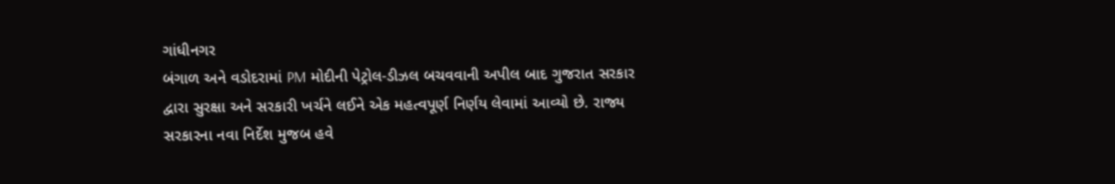ગાંધીનગર
બંગાળ અને વડોદરામાં PM મોદીની પેટ્રોલ-ડીઝલ બચવવાની અપીલ બાદ ગુજરાત સરકાર દ્વારા સુરક્ષા અને સરકારી ખર્ચને લઈને એક મહત્વપૂર્ણ નિર્ણય લેવામાં આવ્યો છે. રાજ્ય સરકારના નવા નિર્દેશ મુજબ હવે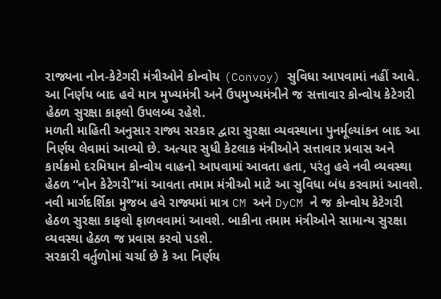રાજ્યના નોન-કેટેગરી મંત્રીઓને કોન્વોય (Convoy) સુવિધા આપવામાં નહીં આવે. આ નિર્ણય બાદ હવે માત્ર મુખ્યમંત્રી અને ઉપમુખ્યમંત્રીને જ સત્તાવાર કોન્વોય કેટેગરી હેઠળ સુરક્ષા કાફલો ઉપલબ્ધ રહેશે.
મળતી માહિતી અનુસાર રાજ્ય સરકાર દ્વારા સુરક્ષા વ્યવસ્થાના પુનર્મૂલ્યાંકન બાદ આ નિર્ણય લેવામાં આવ્યો છે. અત્યાર સુધી કેટલાક મંત્રીઓને સત્તાવાર પ્રવાસ અને કાર્યક્રમો દરમિયાન કોન્વોય વાહનો આપવામાં આવતા હતા, પરંતુ હવે નવી વ્યવસ્થા હેઠળ “નોન કેટેગરી”માં આવતા તમામ મંત્રીઓ માટે આ સુવિધા બંધ કરવામાં આવશે.
નવી માર્ગદર્શિકા મુજબ હવે રાજ્યમાં માત્ર CM અને DyCM ને જ કોન્વોય કેટેગરી હેઠળ સુરક્ષા કાફલો ફાળવવામાં આવશે. બાકીના તમામ મંત્રીઓને સામાન્ય સુરક્ષા વ્યવસ્થા હેઠળ જ પ્રવાસ કરવો પડશે.
સરકારી વર્તુળોમાં ચર્ચા છે કે આ નિર્ણય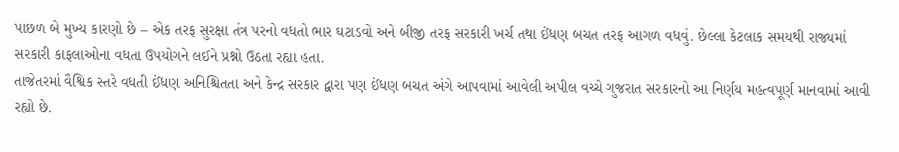પાછળ બે મુખ્ય કારણો છે – એક તરફ સુરક્ષા તંત્ર પરનો વધતો ભાર ઘટાડવો અને બીજી તરફ સરકારી ખર્ચ તથા ઈંધણ બચત તરફ આગળ વધવું. છેલ્લા કેટલાક સમયથી રાજ્યમાં સરકારી કાફલાઓના વધતા ઉપયોગને લઈને પ્રશ્નો ઉઠતા રહ્યા હતા.
તાજેતરમાં વૈશ્વિક સ્તરે વધતી ઈંધણ અનિશ્ચિતતા અને કેન્દ્ર સરકાર દ્વારા પણ ઈંધણ બચત અંગે આપવામાં આવેલી અપીલ વચ્ચે ગુજરાત સરકારનો આ નિર્ણય મહત્વપૂર્ણ માનવામાં આવી રહ્યો છે.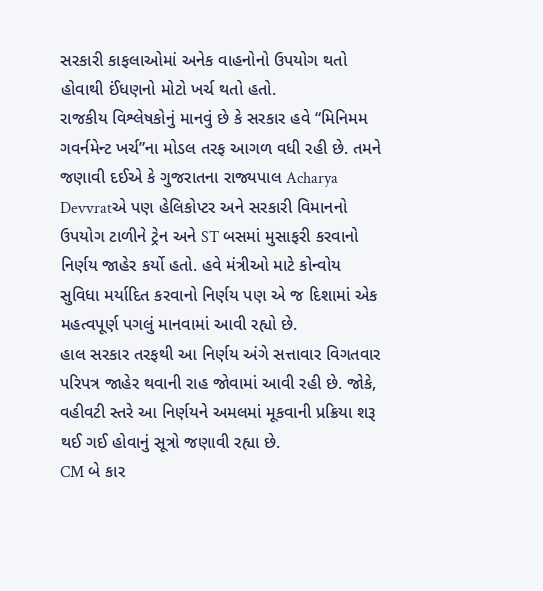સરકારી કાફલાઓમાં અનેક વાહનોનો ઉપયોગ થતો હોવાથી ઈંધણનો મોટો ખર્ચ થતો હતો.
રાજકીય વિશ્લેષકોનું માનવું છે કે સરકાર હવે “મિનિમમ ગવર્નમેન્ટ ખર્ચ”ના મોડલ તરફ આગળ વધી રહી છે. તમને જણાવી દઈએ કે ગુજરાતના રાજ્યપાલ Acharya Devvratએ પણ હેલિકોપ્ટર અને સરકારી વિમાનનો ઉપયોગ ટાળીને ટ્રેન અને ST બસમાં મુસાફરી કરવાનો નિર્ણય જાહેર કર્યો હતો. હવે મંત્રીઓ માટે કોન્વોય સુવિધા મર્યાદિત કરવાનો નિર્ણય પણ એ જ દિશામાં એક મહત્વપૂર્ણ પગલું માનવામાં આવી રહ્યો છે.
હાલ સરકાર તરફથી આ નિર્ણય અંગે સત્તાવાર વિગતવાર પરિપત્ર જાહેર થવાની રાહ જોવામાં આવી રહી છે. જોકે, વહીવટી સ્તરે આ નિર્ણયને અમલમાં મૂકવાની પ્રક્રિયા શરૂ થઈ ગઈ હોવાનું સૂત્રો જણાવી રહ્યા છે.
CM બે કાર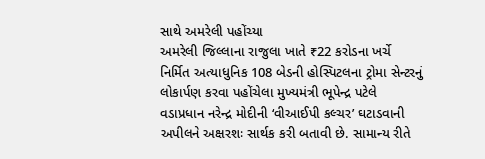સાથે અમરેલી પહોંચ્યા
અમરેલી જિલ્લાના રાજુલા ખાતે ₹22 કરોડના ખર્ચે નિર્મિત અત્યાધુનિક 108 બેડની હોસ્પિટલના ટ્રોમા સેન્ટરનું લોકાર્પણ કરવા પહોંચેલા મુખ્યમંત્રી ભૂપેન્દ્ર પટેલે વડાપ્રધાન નરેન્દ્ર મોદીની ‘વીઆઈપી કલ્ચર’ ઘટાડવાની અપીલને અક્ષરશઃ સાર્થક કરી બતાવી છે. સામાન્ય રીતે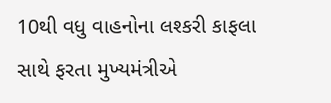10થી વધુ વાહનોના લશ્કરી કાફલા સાથે ફરતા મુખ્યમંત્રીએ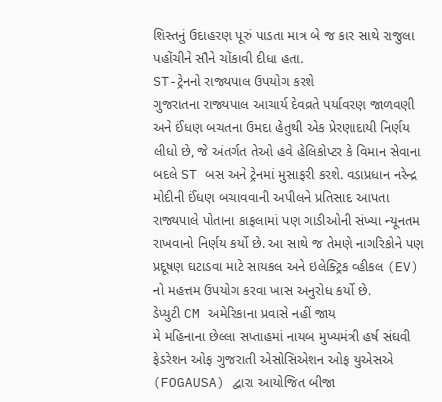શિસ્તનું ઉદાહરણ પૂરું પાડતા માત્ર બે જ કાર સાથે રાજુલા પહોંચીને સૌને ચોંકાવી દીધા હતા.
ST-ટ્રેનનો રાજ્યપાલ ઉપયોગ કરશે
ગુજરાતના રાજ્યપાલ આચાર્ય દેવવ્રતે પર્યાવરણ જાળવણી અને ઈંધણ બચતના ઉમદા હેતુથી એક પ્રેરણાદાયી નિર્ણય લીધો છે, જે અંતર્ગત તેઓ હવે હેલિકોપ્ટર કે વિમાન સેવાના બદલે ST બસ અને ટ્રેનમાં મુસાફરી કરશે. વડાપ્રધાન નરેન્દ્ર મોદીની ઈંધણ બચાવવાની અપીલને પ્રતિસાદ આપતા રાજ્યપાલે પોતાના કાફલામાં પણ ગાડીઓની સંખ્યા ન્યૂનતમ રાખવાનો નિર્ણય કર્યો છે. આ સાથે જ તેમણે નાગરિકોને પણ પ્રદૂષણ ઘટાડવા માટે સાયકલ અને ઇલેક્ટ્રિક વ્હીકલ (EV) નો મહત્તમ ઉપયોગ કરવા ખાસ અનુરોધ કર્યો છે.
ડેપ્યુટી CM અમેરિકાના પ્રવાસે નહીં જાય
મે મહિનાના છેલ્લા સપ્તાહમાં નાયબ મુખ્યમંત્રી હર્ષ સંઘવી ફેડરેશન ઓફ ગુજરાતી એસોસિએશન ઓફ યુએસએ (FOGAUSA) દ્વારા આયોજિત બીજા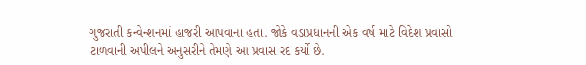ગુજરાતી કન્વેન્શનમાં હાજરી આપવાના હતા. જોકે વડાપ્રધાનની એક વર્ષ માટે વિદેશ પ્રવાસો ટાળવાની અપીલને અનુસરીને તેમણે આ પ્રવાસ રદ કર્યો છે.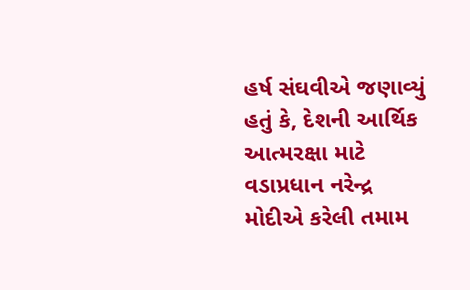હર્ષ સંઘવીએ જણાવ્યું હતું કે, દેશની આર્થિક આત્મરક્ષા માટે વડાપ્રધાન નરેન્દ્ર મોદીએ કરેલી તમામ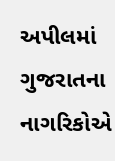અપીલમાં ગુજરાતના નાગરિકોએ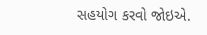સહયોગ કરવો જોઇએ.